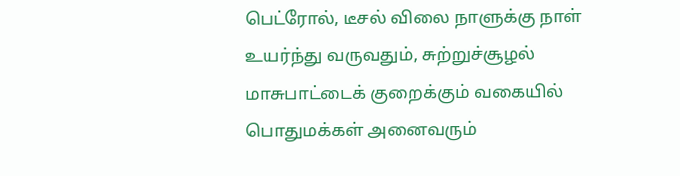பெட்ரோல், டீசல் விலை நாளுக்கு நாள் உயர்ந்து வருவதும், சுற்றுச்சூழல் மாசுபாட்டைக் குறைக்கும் வகையில் பொதுமக்கள் அனைவரும்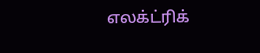எலக்ட்ரிக்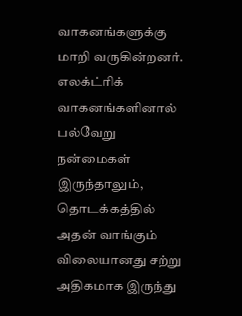வாகனங்களுக்கு மாறி வருகின்றனர். எலக்ட்ரிக் வாகனங்களினால் பல்வேறு நன்மைகள் இருந்தாலும், தொடக்கத்தில் அதன் வாங்கும் விலையானது சற்று அதிகமாக இருந்து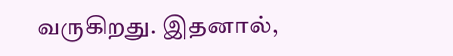வருகிறது. இதனால்,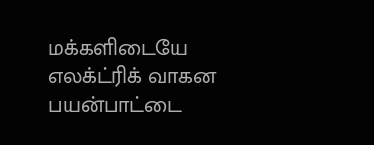மக்களிடையே எலக்ட்ரிக் வாகன பயன்பாட்டை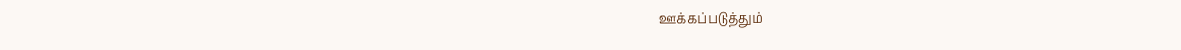ஊக்கப்படுத்தும்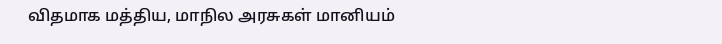விதமாக மத்திய, மாநில அரசுகள் மானியம்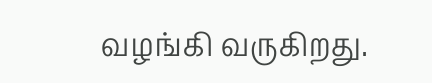வழங்கி வருகிறது.